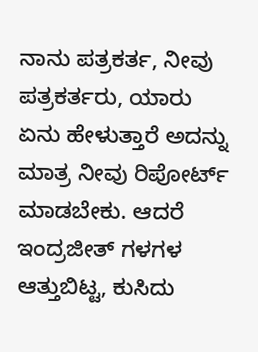ನಾನು ಪತ್ರಕರ್ತ, ನೀವು ಪತ್ರಕರ್ತರು, ಯಾರು ಏನು ಹೇಳುತ್ತಾರೆ ಅದನ್ನು ಮಾತ್ರ ನೀವು ರಿಪೋರ್ಟ್ ಮಾಡಬೇಕು. ಆದರೆ ಇಂದ್ರಜೀತ್ ಗಳಗಳ ಆತ್ತುಬಿಟ್ಟ, ಕುಸಿದು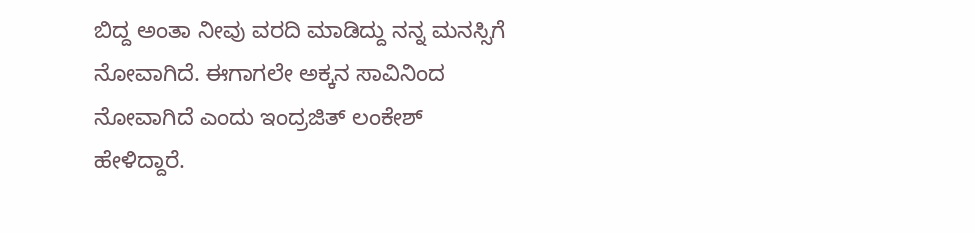ಬಿದ್ದ ಅಂತಾ ನೀವು ವರದಿ ಮಾಡಿದ್ದು ನನ್ನ ಮನಸ್ಸಿಗೆ ನೋವಾಗಿದೆ. ಈಗಾಗಲೇ ಅಕ್ಕನ ಸಾವಿನಿಂದ ನೋವಾಗಿದೆ ಎಂದು ಇಂದ್ರಜಿತ್ ಲಂಕೇಶ್ ಹೇಳಿದ್ದಾರೆ.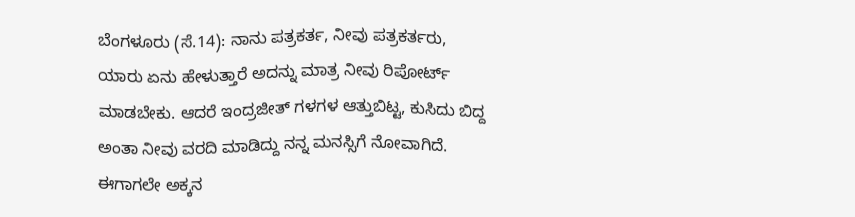ಬೆಂಗಳೂರು (ಸೆ.14): ನಾನು ಪತ್ರಕರ್ತ, ನೀವು ಪತ್ರಕರ್ತರು, ಯಾರು ಏನು ಹೇಳುತ್ತಾರೆ ಅದನ್ನು ಮಾತ್ರ ನೀವು ರಿಪೋರ್ಟ್ ಮಾಡಬೇಕು. ಆದರೆ ಇಂದ್ರಜೀತ್ ಗಳಗಳ ಆತ್ತುಬಿಟ್ಟ, ಕುಸಿದು ಬಿದ್ದ ಅಂತಾ ನೀವು ವರದಿ ಮಾಡಿದ್ದು ನನ್ನ ಮನಸ್ಸಿಗೆ ನೋವಾಗಿದೆ. ಈಗಾಗಲೇ ಅಕ್ಕನ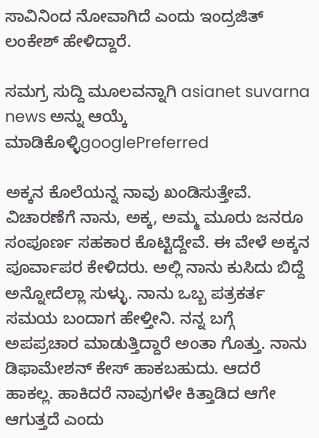ಸಾವಿನಿಂದ ನೋವಾಗಿದೆ ಎಂದು ಇಂದ್ರಜಿತ್ ಲಂಕೇಶ್ ಹೇಳಿದ್ದಾರೆ.

ಸಮಗ್ರ ಸುದ್ದಿ ಮೂಲವನ್ನಾಗಿ asianet suvarna news ಅನ್ನು ಆಯ್ಕೆ ಮಾಡಿಕೊಳ್ಳಿgooglePreferred

ಅಕ್ಕನ ಕೊಲೆಯನ್ನ ನಾವು ಖಂಡಿಸುತ್ತೇವೆ. ವಿಚಾರಣೆಗೆ ನಾನು, ಅಕ್ಕ, ಅಮ್ಮ ಮೂರು ಜನರೂ ಸಂಪೂರ್ಣ ಸಹಕಾರ ಕೊಟ್ಟಿದ್ದೇವೆ. ಈ ವೇಳೆ ಅಕ್ಕನ ಪೂರ್ವಾಪರ ಕೇಳಿದರು. ಅಲ್ಲಿ ನಾನು ಕುಸಿದು ಬಿದ್ದೆ ಅನ್ನೋದೆಲ್ಲಾ ಸುಳ್ಳು. ನಾನು ಒಬ್ಬ ಪತ್ರಕರ್ತ ಸಮಯ ಬಂದಾಗ ಹೇಳ್ತೀನಿ. ನನ್ನ ಬಗ್ಗೆ ಅಪಪ್ರಚಾರ ಮಾಡುತ್ತಿದ್ದಾರೆ ಅಂತಾ ಗೊತ್ತು. ನಾನು ಡಿಫಾಮೇಶನ್ ಕೇಸ್ ಹಾಕಬಹುದು. ಆದರೆ ಹಾಕಲ್ಲ. ಹಾಕಿದರೆ ನಾವುಗಳೇ ಕಿತ್ತಾಡಿದ ಆಗೇ ಆಗುತ್ತದೆ ಎಂದು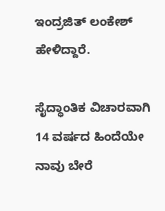ಇಂದ್ರಜಿತ್ ಲಂಕೇಶ್ ಹೇಳಿದ್ದಾರೆ.

ಸೈದ್ಧಾಂತಿಕ ವಿಚಾರವಾಗಿ 14 ವರ್ಷದ ಹಿಂದೆಯೇ ನಾವು ಬೇರೆ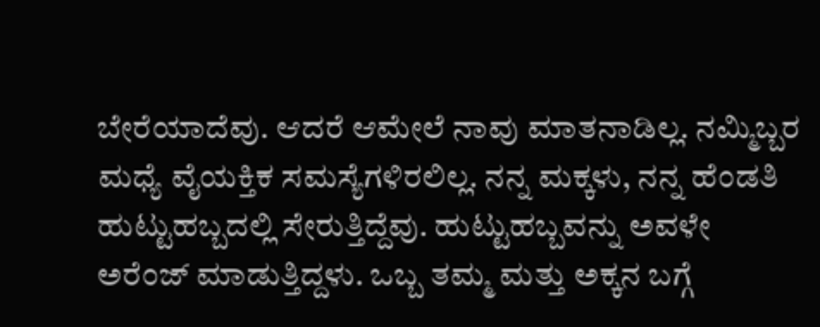ಬೇರೆಯಾದೆವು. ಆದರೆ ಆಮೇಲೆ ನಾವು ಮಾತನಾಡಿಲ್ಲ. ನಮ್ಮಿಬ್ಬರ ಮಧ್ಯೆ ವೈಯಕ್ತಿಕ ಸಮಸ್ಯೆಗಳಿರಲಿಲ್ಲ. ನನ್ನ ಮಕ್ಕಳು, ನನ್ನ ಹೆಂಡತಿ ಹುಟ್ಟುಹಬ್ಬದಲ್ಲಿ ಸೇರುತ್ತಿದ್ದೆವು. ಹುಟ್ಟುಹಬ್ಬವನ್ನು ಅವಳೇ ಅರೆಂಜ್ ಮಾಡುತ್ತಿದ್ದಳು. ಒಬ್ಬ ತಮ್ಮ ಮತ್ತು ಅಕ್ಕನ ಬಗ್ಗೆ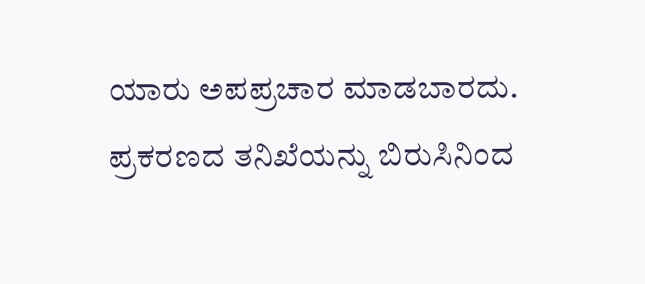ಯಾರು ಅಪಪ್ರಚಾರ ಮಾಡಬಾರದು. ಪ್ರಕರಣದ ತನಿಖೆಯನ್ನು ಬಿರುಸಿನಿಂದ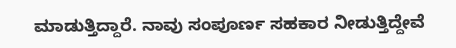ಮಾಡುತ್ತಿದ್ದಾರೆ. ನಾವು ಸಂಪೂರ್ಣ ಸಹಕಾರ ನೀಡುತ್ತಿದ್ದೇವೆ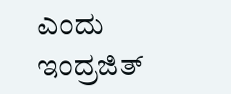ಎಂದು ಇಂದ್ರಜಿತ್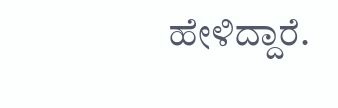ಹೇಳಿದ್ದಾರೆ.